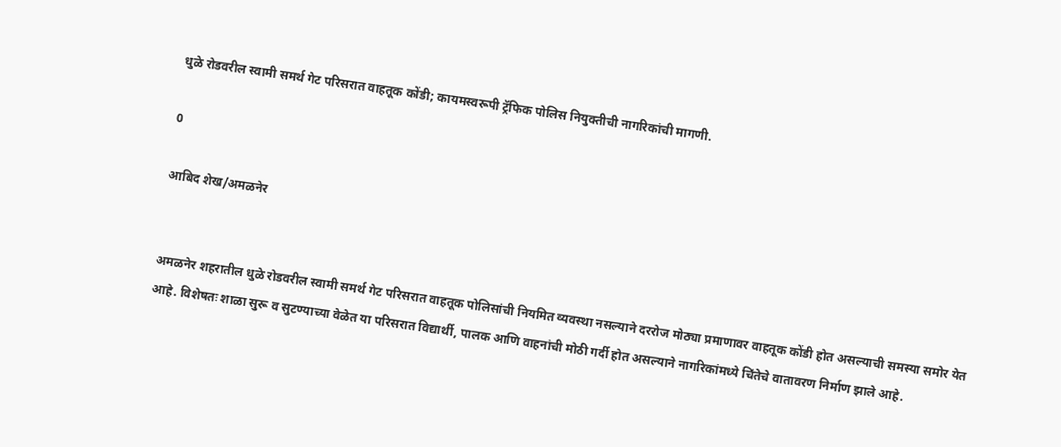धुळे रोडवरील स्वामी समर्थ गेट परिसरात वाहतूक कोंडी; कायमस्वरूपी ट्रॅफिक पोलिस नियुक्तीची नागरिकांची मागणी.

0

आबिद शेख/अमळनेर


अमळनेर शहरातील धुळे रोडवरील स्वामी समर्थ गेट परिसरात वाहतूक पोलिसांची नियमित व्यवस्था नसल्याने दररोज मोठ्या प्रमाणावर वाहतूक कोंडी होत असल्याची समस्या समोर येत आहे. विशेषतः शाळा सुरू व सुटण्याच्या वेळेत या परिसरात विद्यार्थी, पालक आणि वाहनांची मोठी गर्दी होत असल्याने नागरिकांमध्ये चिंतेचे वातावरण निर्माण झाले आहे.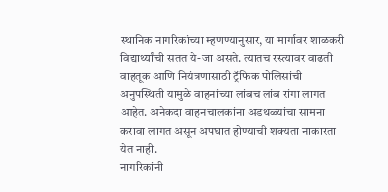स्थानिक नागरिकांच्या म्हणण्यानुसार, या मार्गावर शाळकरी विद्यार्थ्यांची सतत ये-जा असते. त्यातच रस्त्यावर वाढती वाहतूक आणि नियंत्रणासाठी ट्रॅफिक पोलिसांची अनुपस्थिती यामुळे वाहनांच्या लांबच लांब रांगा लागत आहेत. अनेकदा वाहनचालकांना अडथळ्यांचा सामना करावा लागत असून अपघात होण्याची शक्यता नाकारता येत नाही.
नागरिकांनी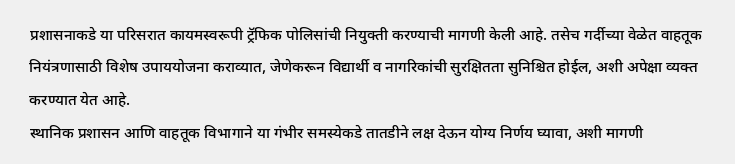प्रशासनाकडे या परिसरात कायमस्वरूपी ट्रॅफिक पोलिसांची नियुक्ती करण्याची मागणी केली आहे. तसेच गर्दीच्या वेळेत वाहतूक नियंत्रणासाठी विशेष उपाययोजना कराव्यात, जेणेकरून विद्यार्थी व नागरिकांची सुरक्षितता सुनिश्चित होईल, अशी अपेक्षा व्यक्त करण्यात येत आहे.
स्थानिक प्रशासन आणि वाहतूक विभागाने या गंभीर समस्येकडे तातडीने लक्ष देऊन योग्य निर्णय घ्यावा, अशी मागणी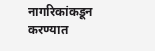नागरिकांकडून करण्यात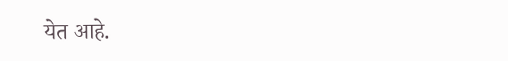येत आहे.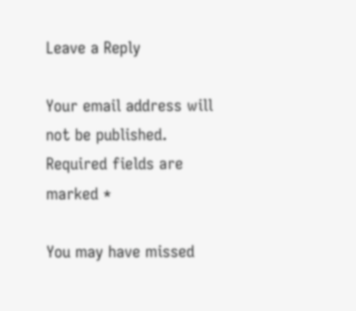Leave a Reply

Your email address will not be published. Required fields are marked *

You may have missed